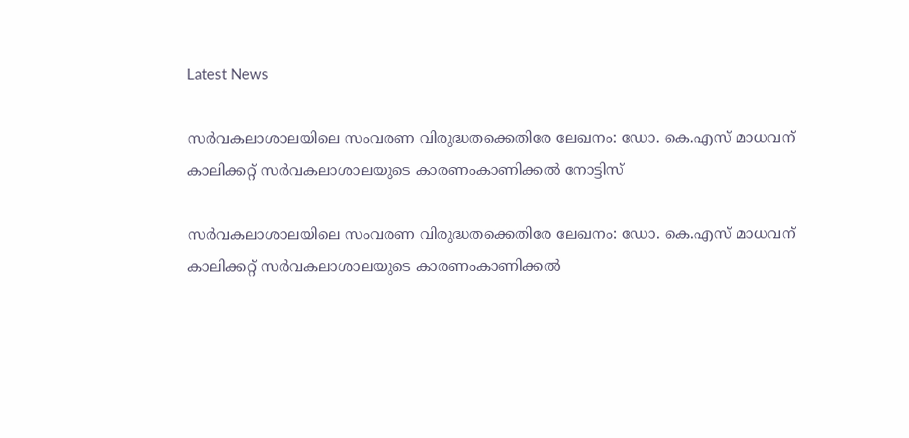Latest News

സര്‍വകലാശാലയിലെ സംവരണ വിരുദ്ധതക്കെതിരേ ലേഖനം: ഡോ. കെ.എസ് മാധവന് കാലിക്കറ്റ് സര്‍വകലാശാലയുടെ കാരണംകാണിക്കല്‍ നോട്ടിസ്

സര്‍വകലാശാലയിലെ സംവരണ വിരുദ്ധതക്കെതിരേ ലേഖനം: ഡോ. കെ.എസ് മാധവന് കാലിക്കറ്റ് സര്‍വകലാശാലയുടെ കാരണംകാണിക്കല്‍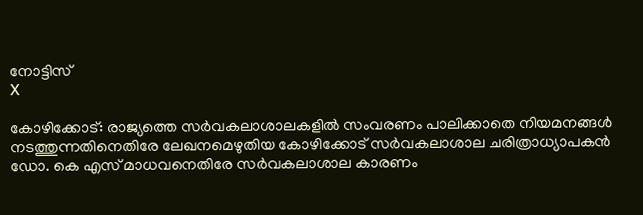നോട്ടിസ്
X

കോഴിക്കോട്: രാജ്യത്തെ സര്‍വകലാശാലകളില്‍ സംവരണം പാലിക്കാതെ നിയമനങ്ങള്‍ നടത്തുന്നതിനെതിരേ ലേഖനമെഴുതിയ കോഴിക്കോട് സര്‍വകലാശാല ചരിത്രാധ്യാപകന്‍ ഡോ. കെ എസ് മാധവനെതിരേ സര്‍വകലാശാല കാരണം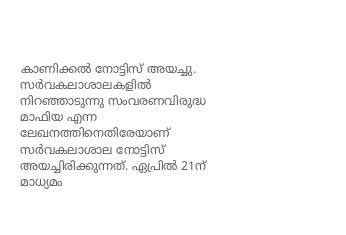കാണിക്കല്‍ നോട്ടിസ് അയച്ചു. സര്‍വകലാശാലകളില്‍ നിറഞ്ഞാടുന്നു സംവരണവിരുദ്ധ മാഫിയ എന്ന ലേഖനത്തിനെതിരേയാണ് സര്‍വകലാശാല നോട്ടിസ് അയച്ചിരിക്കുന്നത്. ഏപ്രില്‍ 21ന് മാധ്യമം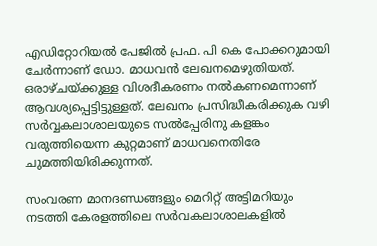എഡിറ്റോറിയല്‍ പേജില്‍ പ്രഫ. പി കെ പോക്കറുമായി ചേര്‍ന്നാണ് ഡോ. മാധവന്‍ ലേഖനമെഴുതിയത്. ഒരാഴ്ചയ്ക്കുള്ള വിശദീകരണം നല്‍കണമെന്നാണ് ആവശ്യപ്പെട്ടിട്ടുള്ളത്. ലേഖനം പ്രസിദ്ധീകരിക്കുക വഴി സര്‍വ്വകലാശാലയുടെ സല്‍പ്പേരിനു കളങ്കം വരുത്തിയെന്ന കുറ്റമാണ് മാധവനെതിരേ ചുമത്തിയിരിക്കുന്നത്.

സംവരണ മാനദണ്ഡങ്ങളും മെറിറ്റ് അട്ടിമറിയും നടത്തി കേരളത്തിലെ സര്‍വകലാശാലകളില്‍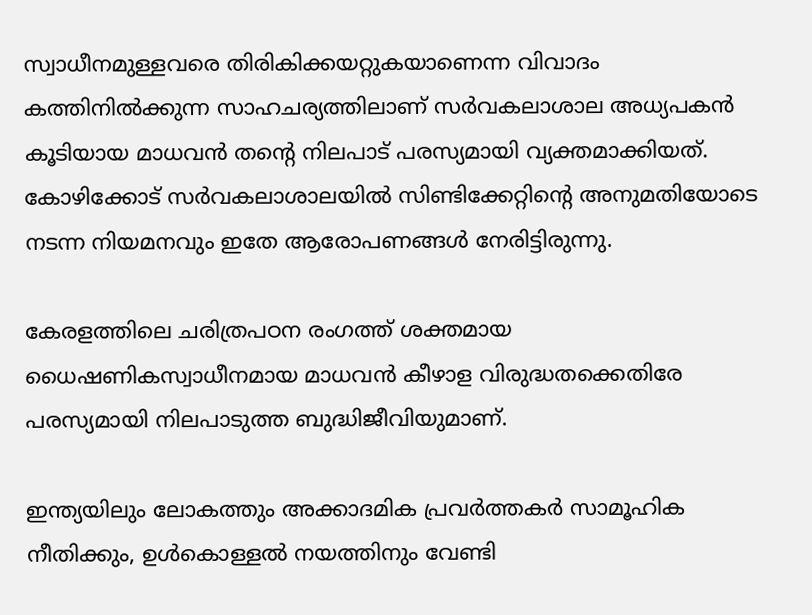സ്വാധീനമുള്ളവരെ തിരികിക്കയറ്റുകയാണെന്ന വിവാദം കത്തിനില്‍ക്കുന്ന സാഹചര്യത്തിലാണ് സര്‍വകലാശാല അധ്യപകന്‍ കൂടിയായ മാധവന്‍ തന്റെ നിലപാട് പരസ്യമായി വ്യക്തമാക്കിയത്. കോഴിക്കോട് സര്‍വകലാശാലയില്‍ സിണ്ടിക്കേറ്റിന്റെ അനുമതിയോടെ നടന്ന നിയമനവും ഇതേ ആരോപണങ്ങള്‍ നേരിട്ടിരുന്നു.

കേരളത്തിലെ ചരിത്രപഠന രംഗത്ത് ശക്തമായ ധൈഷണികസ്വാധീനമായ മാധവന്‍ കീഴാള വിരുദ്ധതക്കെതിരേ പരസ്യമായി നിലപാടുത്ത ബുദ്ധിജീവിയുമാണ്.

ഇന്ത്യയിലും ലോകത്തും അക്കാദമിക പ്രവര്‍ത്തകര്‍ സാമൂഹിക നീതിക്കും, ഉള്‍കൊള്ളല്‍ നയത്തിനും വേണ്ടി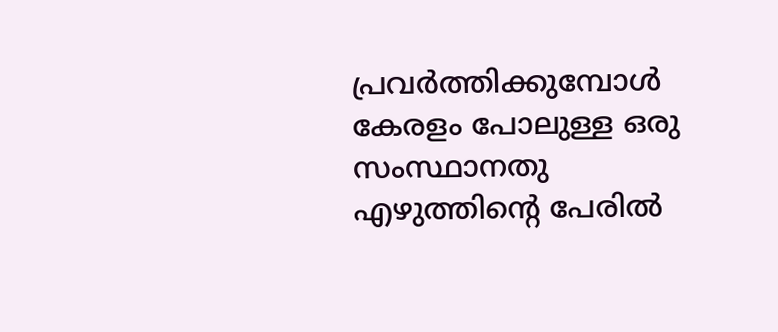പ്രവര്‍ത്തിക്കുമ്പോള്‍ കേരളം പോലുള്ള ഒരു സംസ്ഥാനതു എഴുത്തിന്റെ പേരില്‍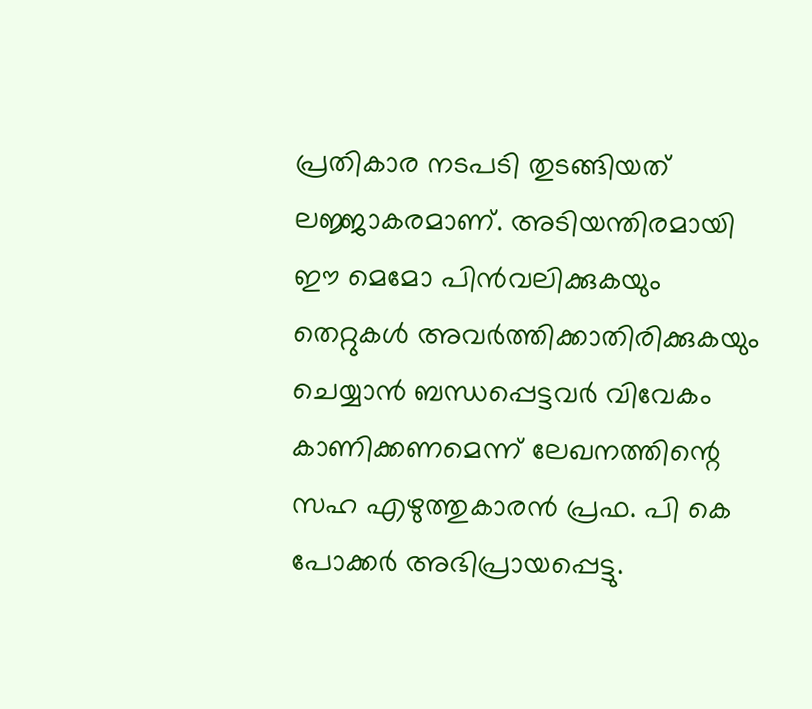പ്രതികാര നടപടി തുടങ്ങിയത് ലജ്ജാകരമാണ്. അടിയന്തിരമായി ഈ മെമോ പിന്‍വലിക്കുകയും തെറ്റുകള്‍ അവര്‍ത്തിക്കാതിരിക്കുകയും ചെയ്യാന്‍ ബന്ധപ്പെട്ടവര്‍ വിവേകം കാണിക്കണമെന്ന് ലേഖനത്തിന്റെ സഹ എഴുത്തുകാരന്‍ പ്രഫ. പി കെ പോക്കര്‍ അഭിപ്രായപ്പെട്ടു.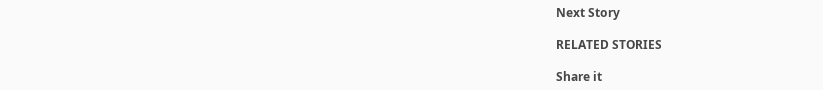Next Story

RELATED STORIES

Share it